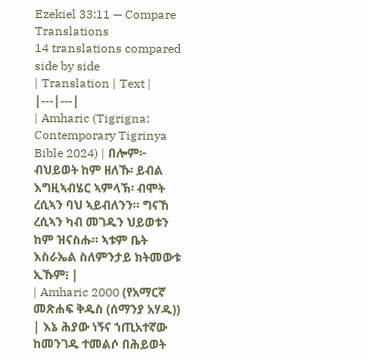Ezekiel 33:11 — Compare Translations
14 translations compared side by side
| Translation | Text |
|---|---|
| Amharic (Tigrigna: Contemporary Tigrinya Bible 2024) | በሎም፦ ብህይወት ከም ዘለኹ፡ ይብል እግዚኣብሄር ኣምላኽ፡ ብሞት ረሲኣን ባህ ኣይብለንን። ግናኸ ረሲኣን ካብ መገዱን ህይወቱን ከም ዝናስሑ። ኣቱም ቤት እስራኤል ስለምንታይ ክትመውቱ ኢኹም፧ |
| Amharic 2000 (የአማርኛ መጽሐፍ ቅዱስ (ሰማንያ አሃዱ)) | እኔ ሕያው ነኝና ኀጢአተኛው ከመንገዱ ተመልሶ በሕይወት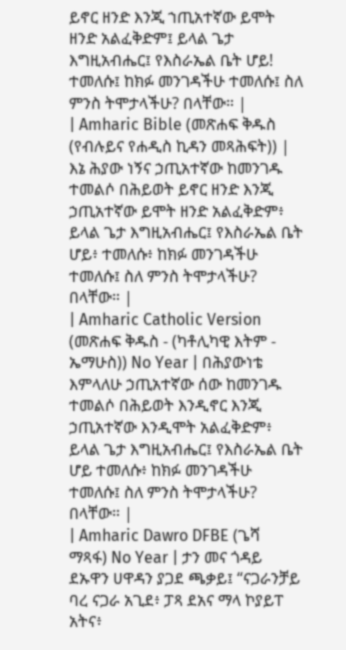ይኖር ዘንድ እንጂ ኀጢአተኛው ይሞት ዘንድ አልፈቅድም፤ ይላል ጌታ እግዚአብሔር፤ የእስራኤል ቤት ሆይ! ተመለሱ፤ ከክፉ መንገዳችሁ ተመለሱ፤ ስለ ምንስ ትሞታላችሁ? በላቸው። |
| Amharic Bible (መጽሐፍ ቅዱስ (የብሉይና የሐዲስ ኪዳን መጻሕፍት)) | እኔ ሕያው ነኝና ኃጢአተኛው ከመንገዱ ተመልሶ በሕይወት ይኖር ዘንድ እንጂ ኃጢአተኛው ይሞት ዘንድ አልፈቅድም፥ ይላል ጌታ እግዚአብሔር፤ የእስራኤል ቤት ሆይ፥ ተመለሱ፥ ከክፉ መንገዳችሁ ተመለሱ፤ ስለ ምንስ ትሞታላችሁ? በላቸው። |
| Amharic Catholic Version (መጽሐፍ ቅዱስ - (ካቶሊካዊ እትም - ኤማሁስ)) No Year | በሕያውነቴ እምላለሁ ኃጢአተኛው ሰው ከመንገዱ ተመልሶ በሕይወት እንዲኖር እንጂ ኃጢአተኛው እንዲሞት አልፈቅድም፥ ይላል ጌታ እግዚአብሔር፤ የእስራኤል ቤት ሆይ ተመለሱ፥ ከክፉ መንገዳችሁ ተመለሱ፤ ስለ ምንስ ትሞታላችሁ? በላቸው። |
| Amharic Dawro DFBE (ጌሻ ማጻፋ) No Year | ታን መና ጎዳይ ደኡዋን ሀዋዳን ያጋደ ጫቃይ፤ “ናጋራንቻይ ባረ ናጋራ አጊደ፥ ፓጻ ደአና ማላ ኮያይፐ አትና፥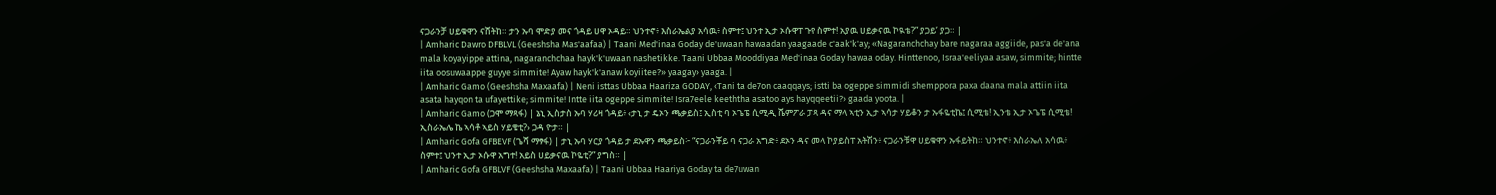ናጋራንቻ ሀይቁዋን ናሸትከ። ታን ኡባ ሞድያ መና ጎዳይ ሀዋ ኦዳይ። ህንተኖ፥ እስራኤልያ አሳዉ፥ ስምተ፤ ህንተ ኢታ ኦሱዋፐ ጉየ ስምተ! አያዉ ሀይቃናዉ ኮዪቴ?” ያጋይ’ ያጋ። |
| Amharic Dawro DFBLVL (Geeshsha Mas'aafaa) | Taani Med'inaa Goday de'uwaan hawaadan yaagaade c'aak'k'ay; «Nagaranchchay bare nagaraa aggiide, pas'a de'ana mala koyayippe attina, nagaranchchaa hayk'k'uwaan nashetikke. Taani Ubbaa Mooddiyaa Med'inaa Goday hawaa oday. Hinttenoo, Israa'eeliyaa asaw, simmite; hintte iita oosuwaappe guyye simmite! Ayaw hayk'k'anaw koyiitee?» yaagay› yaaga. |
| Amharic Gamo (Geeshsha Maxaafa) | Neni isttas Ubbaa Haariza GODAY, ‹Tani ta de7on caaqqays; istti ba ogeppe simmidi shemppora paxa daana mala attiin iita asata hayqon ta ufayettike; simmite! Intte iita ogeppe simmite! Isra7eele keeththa asatoo ays hayqqeetii?› gaada yoota. |
| Amharic Gamo (ጋሞ ማጻፋ) | ኔኒ ኢስታስ ኡባ ሃሪዛ ጎዳይ፥ ‹ታኒ ታ ዴኦን ጫቃይስ፤ ኢስቲ ባ ኦጌፔ ሲሚዲ ሼምፖራ ፓጻ ዳና ማላ ኣቲን ኢታ ኣሳታ ሃይቆን ታ ኡፋዬቲኬ፤ ሲሚቴ! ኢንቴ ኢታ ኦጌፔ ሲሚቴ! ኢስራኤሌ ኬ ኣሳቶ ኣይስ ሃይቄቲ?› ጋዳ ዮታ። |
| Amharic Gofa GFBEVF (ጌሻ ማፃፋ) | ታኒ ኡባ ሃርያ ጎዳይ ታ ደኡዋን ጫቃይስ፦ “ናጋራንቾይ ባ ናጋራ አግድ፥ ደኦን ዳና መላ ኮያይስፐ አትሽን፥ ናጋራንቹዋ ሀይቁዋን ኡፋይትከ። ህንተኖ፥ እስራኤለ አሳዉ፥ ስምተ፤ ህንተ ኢታ ኦሱዋ አግተ! አይስ ሀይቃናዉ ኮዬቲ?” ያግስ። |
| Amharic Gofa GFBLVF (Geeshsha Maxaafa) | Taani Ubbaa Haariya Goday ta de7uwan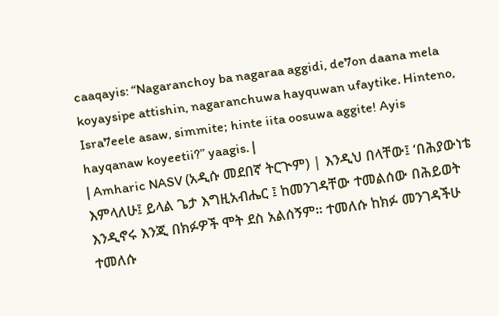caaqayis: “Nagaranchoy ba nagaraa aggidi, de7on daana mela koyaysipe attishin, nagaranchuwa hayquwan ufaytike. Hinteno, Isra7eele asaw, simmite; hinte iita oosuwa aggite! Ayis hayqanaw koyeetii?” yaagis. |
| Amharic NASV (አዲሱ መደበኛ ትርጒም) | እንዲህ በላቸው፤ ‘በሕያውነቴ እምላለሁ፤ ይላል ጌታ እግዚአብሔር ፤ ከመንገዳቸው ተመልሰው በሕይወት እንዲኖሩ እንጂ በክፉዎች ሞት ደስ አልሰኝም። ተመለሱ ከክፉ መንገዳችሁ ተመለሱ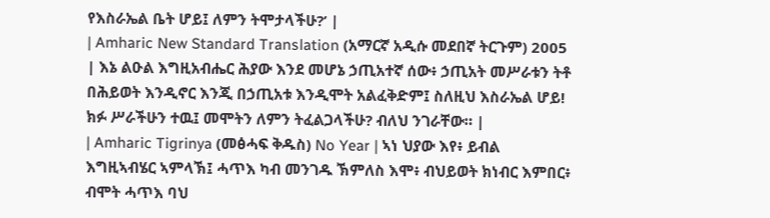የእስራኤል ቤት ሆይ፤ ለምን ትሞታላችሁ?’ |
| Amharic New Standard Translation (አማርኛ አዲሱ መደበኛ ትርጉም) 2005 | እኔ ልዑል እግዚአብሔር ሕያው እንደ መሆኔ ኃጢአተኛ ሰው፥ ኃጢአት መሥራቱን ትቶ በሕይወት እንዲኖር እንጂ በኃጢአቱ እንዲሞት አልፈቅድም፤ ስለዚህ እስራኤል ሆይ! ክፉ ሥራችሁን ተዉ፤ መሞትን ለምን ትፈልጋላችሁ? ብለህ ንገራቸው። |
| Amharic Tigrinya (መፅሓፍ ቅዱስ) No Year | ኣነ ህያው እየ፥ ይብል እግዚኣብሄር ኣምላኽ፤ ሓጥእ ካብ መንገዱ ኽምለስ እሞ፥ ብህይወት ክነብር እምበር፥ ብሞት ሓጥእ ባህ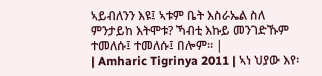ኣይብለንን እዩ፤ ኣቱም ቤት እስራኤል ስለ ምንታይከ እትሞቱ? ኻብቲ እኩይ መንገድኹም ተመለሱ፤ ተመለሱ፤ በሎም። |
| Amharic Tigrinya 2011 | ኣነ ህያው እየ፡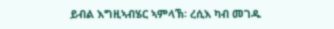ይብል እግዚኣብሄር ኣምላኽ፡ ረሲእ ካብ መገዱ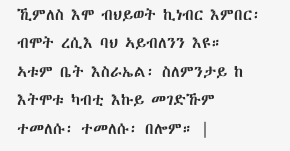ኺምለስ እሞ ብህይወት ኪነብር እምበር፡ ብሞት ረሲእ ባህ ኣይብለንን እዩ። ኣቱም ቤት እስራኤል፡ ስለምንታይ ከ እትሞቱ ካብቲ እኩይ መገድኹም ተመለሱ፡ ተመለሱ፡ በሎም። |